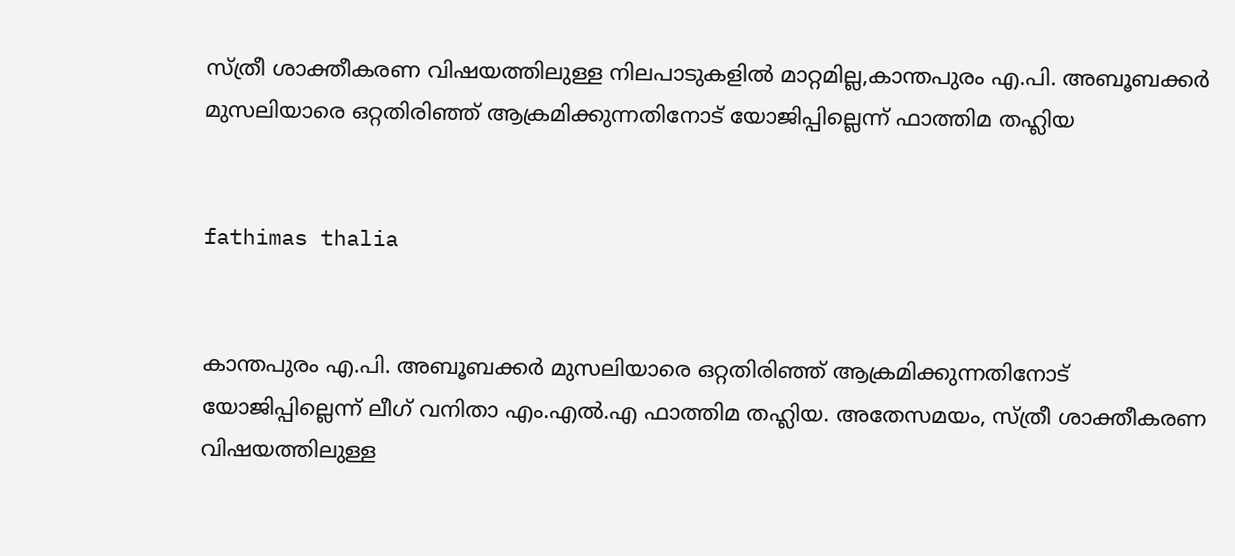സ്ത്രീ ശാക്തീകരണ വിഷയത്തിലുള്ള നിലപാടുകളില്‍ മാറ്റമില്ല,കാന്തപുരം എ.പി. അബൂബക്കര്‍ മുസലിയാരെ ഒറ്റതിരിഞ്ഞ് ആക്രമിക്കുന്നതിനോട് യോജിപ്പില്ലെന്ന് ഫാത്തിമ തഹ്ലിയ


fathimas thalia


കാന്തപുരം എ.പി. അബൂബക്കര്‍ മുസലിയാരെ ഒറ്റതിരിഞ്ഞ് ആക്രമിക്കുന്നതിനോട് യോജിപ്പില്ലെന്ന് ലീഗ് വനിതാ എം.എല്‍.എ ഫാത്തിമ തഹ്ലിയ. അതേസമയം, സ്ത്രീ ശാക്തീകരണ വിഷയത്തിലുള്ള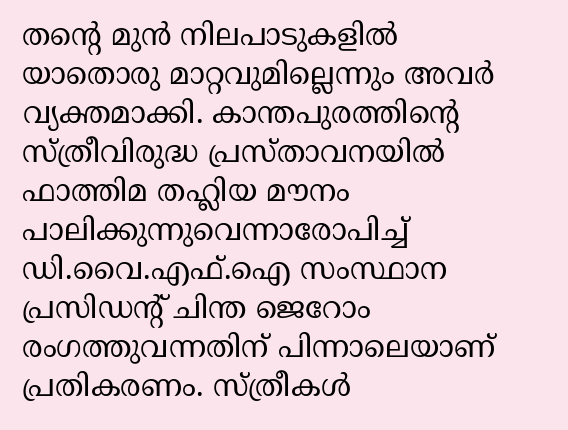തന്റെ മുന്‍ നിലപാടുകളില്‍ യാതൊരു മാറ്റവുമില്ലെന്നും അവര്‍ വ്യക്തമാക്കി. കാന്തപുരത്തിന്റെ സ്ത്രീവിരുദ്ധ പ്രസ്താവനയില്‍ ഫാത്തിമ തഹ്ലിയ മൗനം പാലിക്കുന്നുവെന്നാരോപിച്ച് ഡി.വൈ.എഫ്.ഐ സംസ്ഥാന പ്രസിഡന്റ് ചിന്ത ജെറോം രംഗത്തുവന്നതിന് പിന്നാലെയാണ് പ്രതികരണം. സ്ത്രീകള്‍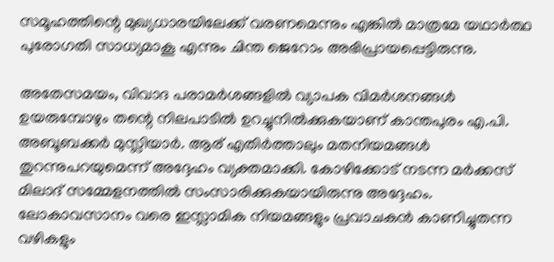സമൂഹത്തിന്റെ മുഖ്യധാരയിലേക്ക് വരണമെന്നും എങ്കില്‍ മാത്രമേ യഥാര്‍ത്ഥ പുരോഗതി സാധ്യമാകൂ എന്നും ചിന്ത ജെറോം അഭിപ്രായപ്പെട്ടിരുന്നു.

അതേസമയം, വിവാദ പരാമര്‍ശങ്ങളില്‍ വ്യാപക വിമര്‍ശനങ്ങള്‍ ഉയരുമ്പോഴും തന്റെ നിലപാടില്‍ ഉറച്ചുനില്‍ക്കുകയാണ് കാന്തപുരം എ.പി. അബൂബക്കര്‍ മുസ്ലിയാര്‍. ആര് എതിര്‍ത്താലും മതനിയമങ്ങള്‍ തുറന്നുപറയുമെന്ന് അദ്ദേഹം വ്യക്തമാക്കി. കോഴിക്കോട് നടന്ന മര്‍ക്കസ് മിലാദ് സമ്മേളനത്തില്‍ സംസാരിക്കുകയായിരുന്നു അദ്ദേഹം. ലോകാവസാനം വരെ ഇസ്ലാമിക നിയമങ്ങളും പ്രവാചകന്‍ കാണിച്ചുതന്ന വഴികളും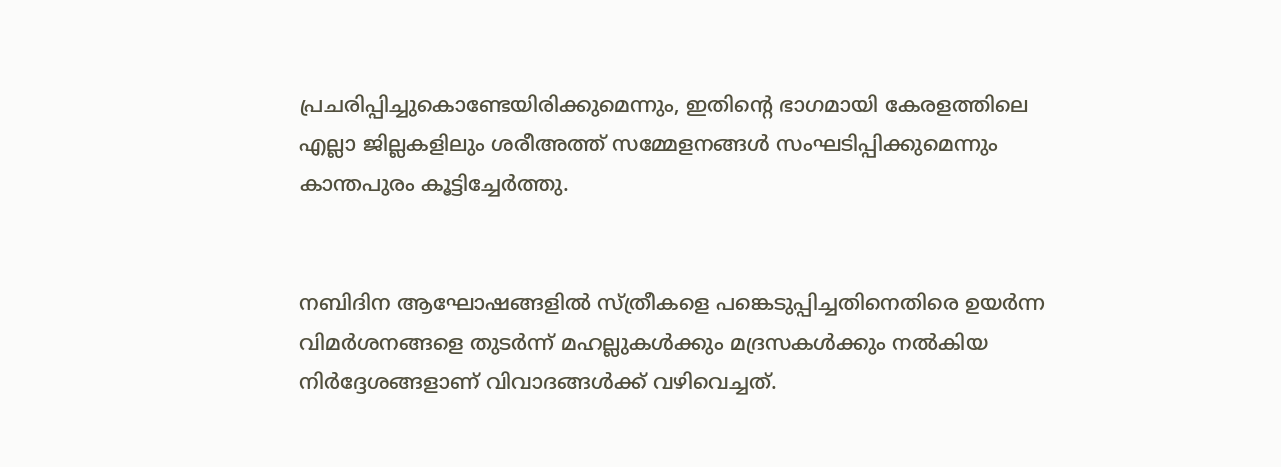പ്രചരിപ്പിച്ചുകൊണ്ടേയിരിക്കുമെന്നും, ഇതിന്റെ ഭാഗമായി കേരളത്തിലെ എല്ലാ ജില്ലകളിലും ശരീഅത്ത് സമ്മേളനങ്ങള്‍ സംഘടിപ്പിക്കുമെന്നും കാന്തപുരം കൂട്ടിച്ചേര്‍ത്തു.


നബിദിന ആഘോഷങ്ങളില്‍ സ്ത്രീകളെ പങ്കെടുപ്പിച്ചതിനെതിരെ ഉയര്‍ന്ന വിമര്‍ശനങ്ങളെ തുടര്‍ന്ന് മഹല്ലുകള്‍ക്കും മദ്രസകള്‍ക്കും നല്‍കിയ നിര്‍ദ്ദേശങ്ങളാണ് വിവാദങ്ങള്‍ക്ക് വഴിവെച്ചത്.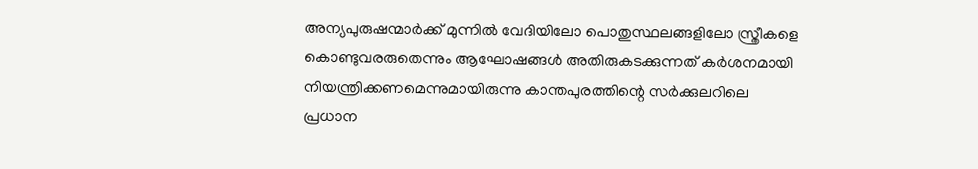അന്യപുരുഷന്മാര്‍ക്ക് മുന്നില്‍ വേദിയിലോ പൊതുസ്ഥലങ്ങളിലോ സ്ത്രീകളെ കൊണ്ടുവരരുതെന്നും ആഘോഷങ്ങള്‍ അതിരുകടക്കുന്നത് കര്‍ശനമായി നിയന്ത്രിക്കണമെന്നുമായിരുന്നു കാന്തപുരത്തിന്റെ സര്‍ക്കുലറിലെ പ്രധാന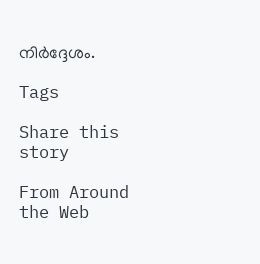നിര്‍ദ്ദേശം.

Tags

Share this story

From Around the Web